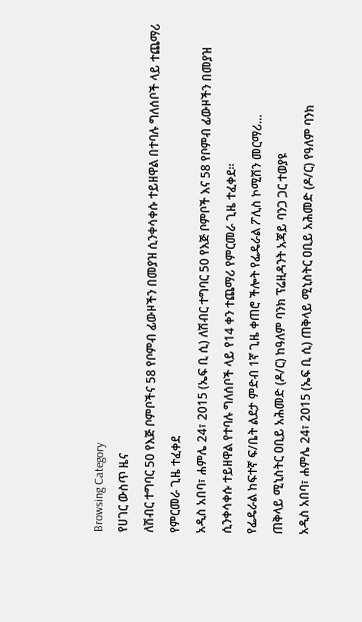Browsing Category
የሀገር ውስጥ ዜና
ለሽብር ተግባር 50 የእጅ ቦምቦችና 58 የቦምብ ፊውዞችን በመያዝ ሲንቀሳቀሱ ተይዘዋል በተባሉ ግለሰቦች ላይ ተጨማሪ የምርመራ ጊዜ ተፈቀደ
አዲስ አበባ፣ ሐምሌ 24፣ 2015 (ኤፍ ቢ ሲ) ለሽብር ተግባር 50 የእጅ ቦምቦች እና 58 የቦምብ ፊውዞችን በመያዝ ሲንቀሳቀሱ ተይዘዋል የተባሉ ግለሰቦች ላይ የ14 ቀን ተጨማሪ የምርመራ ጊዜ ተፈቀደ።
የፌዴራል ከፍተኛ ፍ/ቤት ልደታ ምድብ 1ኛ ጊዜ ቀጠሮ ችሎት የፌዴራል ፖሊስ ኮሚሽን መርማሪ…
ጠቅላይ ሚኒስትር ዐቢይ አሕመድ (ዶ/ር) ከዓለም ባንክ ፕሬዚዳንት አጃይ ባንጋ ጋር ተወያዩ
አዲስ አበባ፣ ሐምሌ 24፣ 2015 (ኤፍ ቢ ሲ) ጠቅላይ ሚኒስትር ዐቢይ አሕመድ (ዶ/ር) የዓለም ባንክ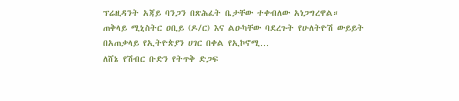ፕሬዚዳንት አጃይ ባንጋን በጽሕፈት ቤታቸው ተቀብለው አነጋግረዋል።
ጠቅላይ ሚኒስትር ዐቢይ (ዶ/ር) እና ልዑካቸው ባደረጉት የሁለትዮሽ ውይይት በአጠቃላይ የኢትዮጵያን ሀገር በቀል የኢኮኖሚ…
ለሸኔ የሽብር ቡድን የትጥቅ ድጋፍ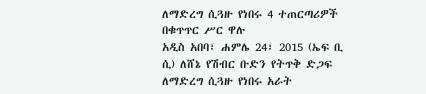ለማድረግ ሲጓዙ የነበሩ 4 ተጠርጣሪዎች በቁጥጥር ሥር ዋሉ
አዲስ አበባ፣ ሐምሌ 24፣ 2015 (ኤፍ ቢ ሲ) ለሸኔ የሽብር ቡድን የትጥቅ ድጋፍ ለማድረግ ሲጓዙ የነበሩ አራት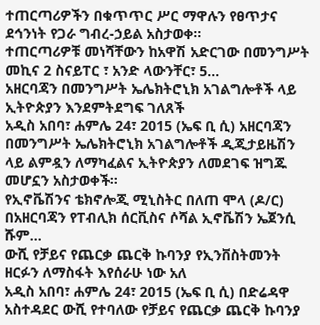ተጠርጣሪዎችን በቁጥጥር ሥር ማዋሉን የፀጥታና ደኅንነት የጋራ ግብረ-ኃይል አስታወቀ፡፡
ተጠርጣሪዎቹ መነሻቸውን ከአዋሽ አድርገው በመንግሥት መኪና 2 ስናይፐር ፣ አንድ ላውንቸር፣ 5…
አዘርባጃን በመንግሥት ኤሌክትሮኒክ አገልግሎቶች ላይ ኢትዮጵያን እንደምትደግፍ ገለጸች
አዲስ አበባ፣ ሐምሌ 24፣ 2015 (ኤፍ ቢ ሲ) አዘርባጃን በመንግሥት ኤሌክትሮኒክ አገልግሎቶች ዲጂታይዜሽን ላይ ልምዷን ለማካፈልና ኢትዮጵያን ለመደገፍ ዝግጁ መሆኗን አስታወቀች።
የኢኖቬሽንና ቴክኖሎጂ ሚኒስትር በለጠ ሞላ (ዶ/ር) በአዘርባጃን የፐብሊክ ሰርቪስና ሶሻል ኢኖቬሽን ኤጀንሲ ሹም…
ውሺ የቻይና የጨርቃ ጨርቅ ኩባንያ የኢንቨስትመንት ዘርፉን ለማስፋት እየሰራሁ ነው አለ
አዲስ አበባ፣ ሐምሌ 24፣ 2015 (ኤፍ ቢ ሲ) በድሬዳዋ አስተዳደር ውሺ የተባለው የቻይና የጨርቃ ጨርቅ ኩባንያ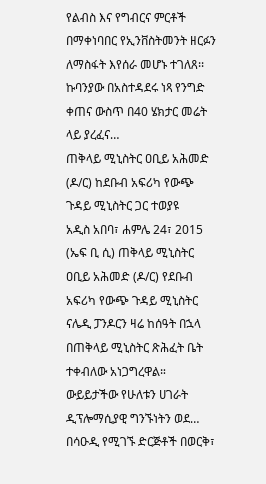የልብስ እና የግብርና ምርቶች በማቀነባበር የኢንቨስትመንት ዘርፉን ለማስፋት እየሰራ መሆኑ ተገለጸ፡፡
ኩባንያው በአስተዳደሩ ነጻ የንግድ ቀጠና ውስጥ በ40 ሄክታር መሬት ላይ ያረፈና…
ጠቅላይ ሚኒስትር ዐቢይ አሕመድ (ዶ/ር) ከደቡብ አፍሪካ የውጭ ጉዳይ ሚኒስትር ጋር ተወያዩ
አዲስ አበባ፣ ሐምሌ 24፣ 2015 (ኤፍ ቢ ሲ) ጠቅላይ ሚኒስትር ዐቢይ አሕመድ (ዶ/ር) የደቡብ አፍሪካ የውጭ ጉዳይ ሚኒስትር ናሌዲ ፓንዶርን ዛሬ ከሰዓት በኋላ በጠቅላይ ሚኒስትር ጽሕፈት ቤት ተቀብለው አነጋግረዋል።
ውይይታችው የሁለቱን ሀገራት ዲፕሎማሲያዊ ግንኙነትን ወደ…
በሳዑዲ የሚገኙ ድርጅቶች በወርቅ፣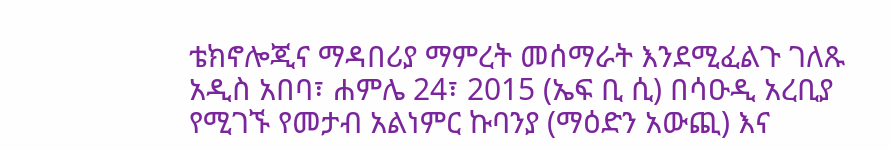ቴክኖሎጂና ማዳበሪያ ማምረት መሰማራት እንደሚፈልጉ ገለጹ
አዲስ አበባ፣ ሐምሌ 24፣ 2015 (ኤፍ ቢ ሲ) በሳዑዲ አረቢያ የሚገኙ የመታብ አልነምር ኩባንያ (ማዕድን አውጪ) እና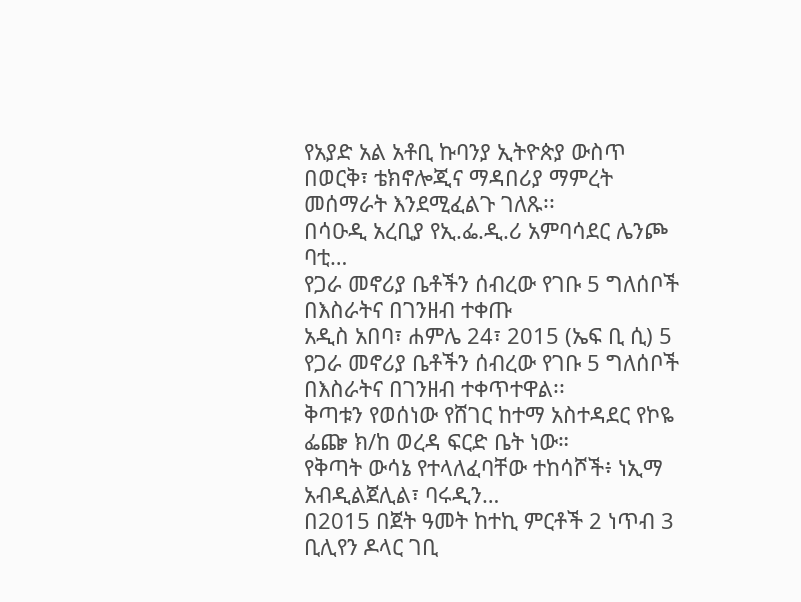የአያድ አል አቶቢ ኩባንያ ኢትዮጵያ ውስጥ በወርቅ፣ ቴክኖሎጂና ማዳበሪያ ማምረት መሰማራት እንደሚፈልጉ ገለጹ፡፡
በሳዑዲ አረቢያ የኢ.ፌ.ዲ.ሪ አምባሳደር ሌንጮ ባቲ…
የጋራ መኖሪያ ቤቶችን ሰብረው የገቡ 5 ግለሰቦች በእስራትና በገንዘብ ተቀጡ
አዲስ አበባ፣ ሐምሌ 24፣ 2015 (ኤፍ ቢ ሲ) 5 የጋራ መኖሪያ ቤቶችን ሰብረው የገቡ 5 ግለሰቦች በእስራትና በገንዘብ ተቀጥተዋል፡፡
ቅጣቱን የወሰነው የሸገር ከተማ አስተዳደር የኮዬ ፌጬ ክ/ከ ወረዳ ፍርድ ቤት ነው።
የቅጣት ውሳኔ የተላለፈባቸው ተከሳሾች፥ ነኢማ አብዲልጀሊል፣ ባሩዲን…
በ2015 በጀት ዓመት ከተኪ ምርቶች 2 ነጥብ 3 ቢሊየን ዶላር ገቢ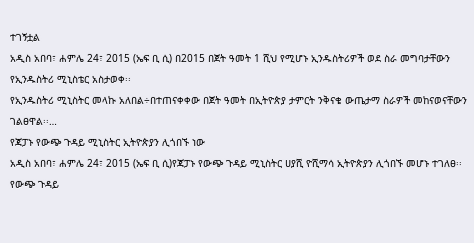ተገኝቷል
አዲስ አበባ፣ ሐምሌ 24፣ 2015 (ኤፍ ቢ ሲ) በ2015 በጀት ዓመት 1 ሺህ የሚሆኑ ኢንዱስትሪዎች ወደ ስራ መግባታቸውን የኢንዱስትሪ ሚኒስቴር አስታወቀ፡፡
የኢንዱስትሪ ሚኒስትር መላኩ አለበል÷በተጠናቀቀው በጀት ዓመት በኢትዮጵያ ታምርት ንቅናቄ ውጤታማ ስራዎች መከናወናቸውን ገልፀዋል፡፡…
የጃፓኑ የውጭ ጉዳይ ሚኒስትር ኢትዮጵያን ሊጎበኙ ነው
አዲስ አበባ፣ ሐምሌ 24፣ 2015 (ኤፍ ቢ ሲ)የጃፓኑ የውጭ ጉዳይ ሚኒስትር ሀያሺ ዮሺማሳ ኢትዮጵያን ሊጎበኙ መሆኑ ተገለፀ፡፡
የውጭ ጉዳይ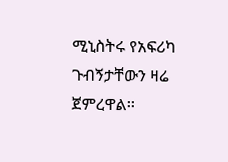ሚኒስትሩ የአፍሪካ ጉብኝታቸውን ዛሬ ጀምረዋል፡፡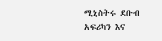ሚኒስትሩ ደቡብ አፍሪካን እና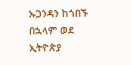ኡጋንዳን ከጎበኙ በኋላም ወደ ኢትዮጵያ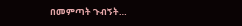በመምጣት ጉብኝት…